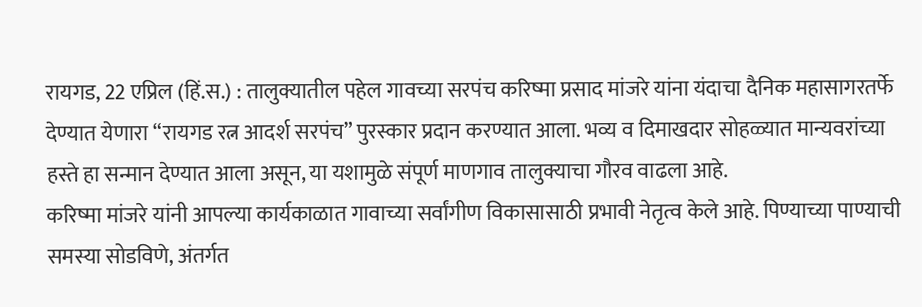रायगड, 22 एप्रिल (हिं.स.) : तालुक्यातील पहेल गावच्या सरपंच करिष्मा प्रसाद मांजरे यांना यंदाचा दैनिक महासागरतर्फे देण्यात येणारा “रायगड रत्न आदर्श सरपंच” पुरस्कार प्रदान करण्यात आला. भव्य व दिमाखदार सोहळ्यात मान्यवरांच्या हस्ते हा सन्मान देण्यात आला असून, या यशामुळे संपूर्ण माणगाव तालुक्याचा गौरव वाढला आहे.
करिष्मा मांजरे यांनी आपल्या कार्यकाळात गावाच्या सर्वांगीण विकासासाठी प्रभावी नेतृत्व केले आहे. पिण्याच्या पाण्याची समस्या सोडविणे, अंतर्गत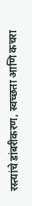रस्त्यांचे डांबरीकरण, स्वच्छता आणि कचरा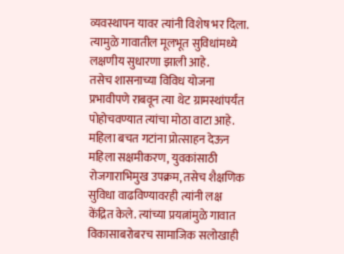व्यवस्थापन यावर त्यांनी विशेष भर दिला. त्यामुळे गावातील मूलभूत सुविधांमध्ये लक्षणीय सुधारणा झाली आहे.
तसेच शासनाच्या विविध योजना प्रभावीपणे राबवून त्या थेट ग्रामस्थांपर्यंत पोहोचवण्यात त्यांचा मोठा वाटा आहे. महिला बचत गटांना प्रोत्साहन देऊन महिला सक्षमीकरण, युवकांसाठी रोजगाराभिमुख उपक्रम, तसेच शैक्षणिक सुविधा वाढविण्यावरही त्यांनी लक्ष केंद्रित केले. त्यांच्या प्रयत्नांमुळे गावात विकासाबरोबरच सामाजिक सलोखाही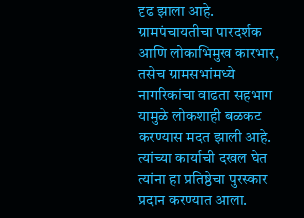दृढ झाला आहे.
ग्रामपंचायतीचा पारदर्शक आणि लोकाभिमुख कारभार, तसेच ग्रामसभांमध्ये नागरिकांचा वाढता सहभाग यामुळे लोकशाही बळकट करण्यास मदत झाली आहे. त्यांच्या कार्याची दखल घेत त्यांना हा प्रतिष्ठेचा पुरस्कार प्रदान करण्यात आला.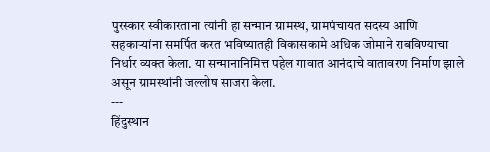पुरस्कार स्वीकारताना त्यांनी हा सन्मान ग्रामस्थ, ग्रामपंचायत सदस्य आणि सहकाऱ्यांना समर्पित करत भविष्यातही विकासकामे अधिक जोमाने राबविण्याचा निर्धार व्यक्त केला. या सन्मानानिमित्त पहेल गावात आनंदाचे वातावरण निर्माण झाले असून ग्रामस्थांनी जल्लोष साजरा केला.
---
हिंदुस्थान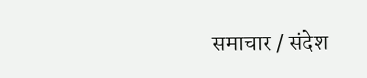समाचार / संदेश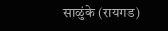साळुंके (रायगड)